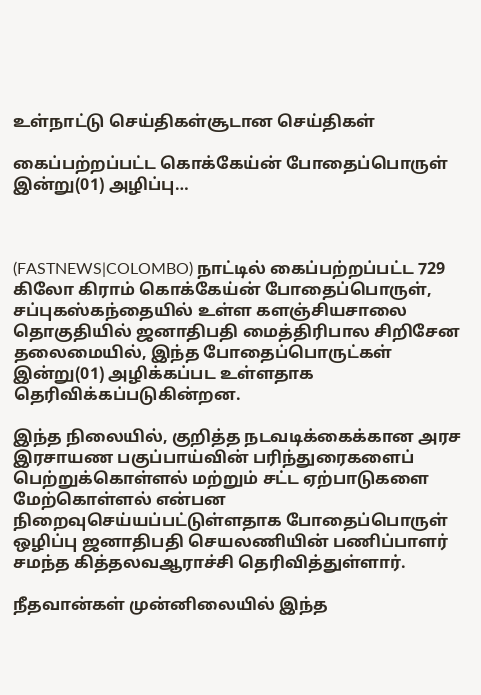உள்நாட்டு செய்திகள்சூடான செய்திகள்

கைப்பற்றப்பட்ட கொக்கேய்ன் போதைப்பொருள் இன்று(01) அழிப்பு…



(FASTNEWS|COLOMBO) நாட்டில் கைப்பற்றப்பட்ட 729 கிலோ கிராம் கொக்கேய்ன் போதைப்பொருள், சப்புகஸ்கந்தையில் உள்ள களஞ்சியசாலை தொகுதியில் ஜனாதிபதி மைத்திரிபால சிறிசேன தலைமையில், இந்த போதைப்பொருட்கள் இன்று(01) அழிக்கப்பட உள்ளதாக தெரிவிக்கப்படுகின்றன.

இந்த நிலையில், குறித்த நடவடிக்கைக்கான அரச இரசாயண பகுப்பாய்வின் பரிந்துரைகளைப் பெற்றுக்கொள்ளல் மற்றும் சட்ட ஏற்பாடுகளை மேற்கொள்ளல் என்பன நிறைவுசெய்யப்பட்டுள்ளதாக போதைப்பொருள் ஒழிப்பு ஜனாதிபதி செயலணியின் பணிப்பாளர் சமந்த கித்தலவஆராச்சி தெரிவித்துள்ளார்.

நீதவான்கள் முன்னிலையில் இந்த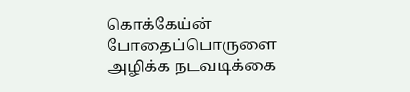கொக்கேய்ன் போதைப்பொருளை அழிக்க நடவடிக்கை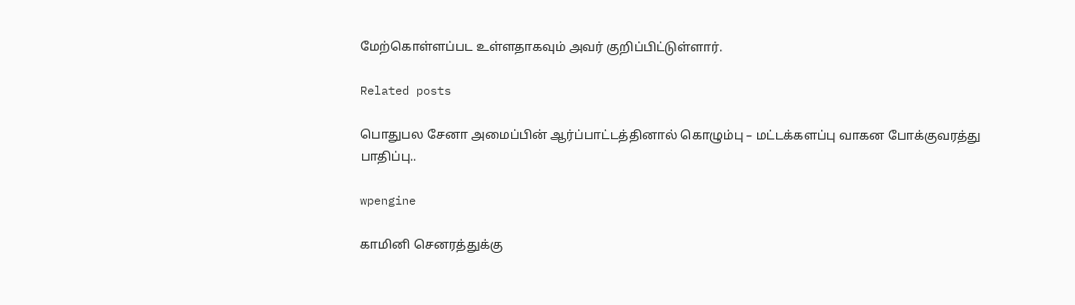மேற்கொள்ளப்பட உள்ளதாகவும் அவர் குறிப்பிட்டுள்ளார்.

Related posts

பொதுபல சேனா அமைப்பின் ஆர்ப்பாட்டத்தினால் கொழும்பு – மட்டக்களப்பு வாகன போக்குவரத்து பாதிப்பு..

wpengine

காமினி செனரத்துக்கு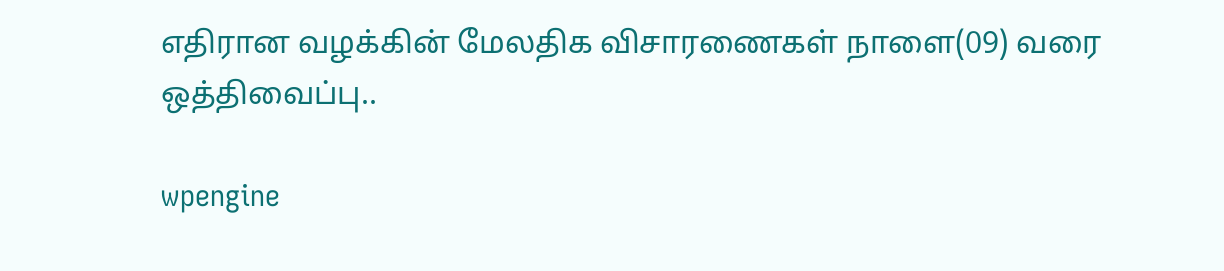எதிரான வழக்கின் மேலதிக விசாரணைகள் நாளை(09) வரை ஒத்திவைப்பு..

wpengine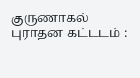குருணாகல் புராதன கட்டடம் :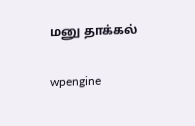மனு தாக்கல்

wpengine